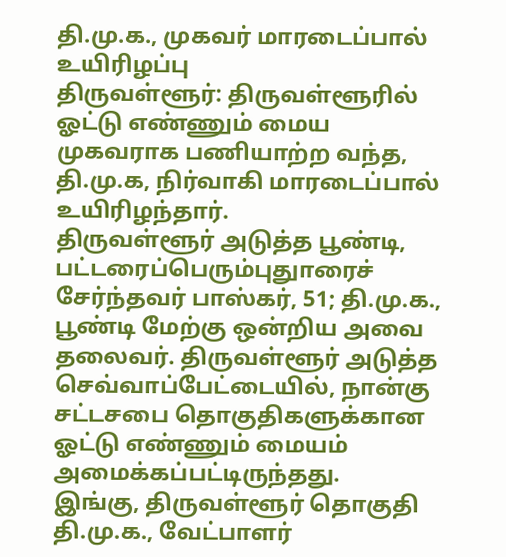தி.மு.க., முகவர் மாரடைப்பால் உயிரிழப்பு
திருவள்ளூர்: திருவள்ளூரில் ஓட்டு எண்ணும் மைய முகவராக பணியாற்ற வந்த, தி.மு.க, நிர்வாகி மாரடைப்பால் உயிரிழந்தார்.
திருவள்ளூர் அடுத்த பூண்டி, பட்டரைப்பெரும்புதுாரைச் சேர்ந்தவர் பாஸ்கர், 51; தி.மு.க., பூண்டி மேற்கு ஒன்றிய அவை தலைவர். திருவள்ளூர் அடுத்த செவ்வாப்பேட்டையில், நான்கு சட்டசபை தொகுதிகளுக்கான ஓட்டு எண்ணும் மையம் அமைக்கப்பட்டிருந்தது.
இங்கு, திருவள்ளூர் தொகுதி தி.மு.க., வேட்பாளர்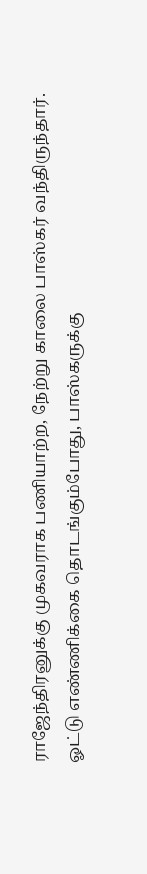ராஜேந்திரனுக்கு முகவராக பணியாற்ற, நேற்று காலை பாஸ்கர் வந்திருந்தார்.
ஓட்டு எண்ணிக்கை தொடங்கும்போது, பாஸ்கருக்கு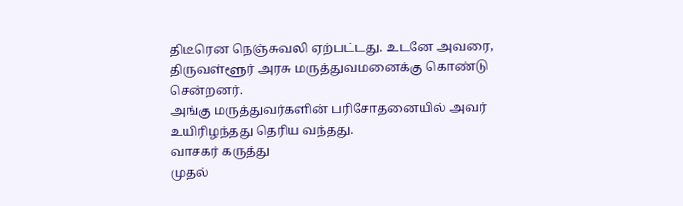திடீரென நெஞ்சுவலி ஏற்பட்டது. உடனே அவரை, திருவள்ளூர் அரசு மருத்துவமனைக்கு கொண்டு சென்றனர்.
அங்கு மருத்துவர்களின் பரிசோதனையில் அவர் உயிரிழந்தது தெரிய வந்தது.
வாசகர் கருத்து
முதல்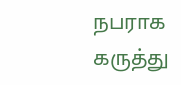நபராக கருத்து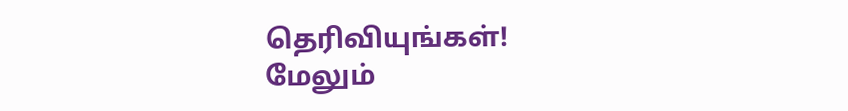தெரிவியுங்கள்!
மேலும்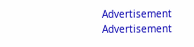Advertisement
Advertisement